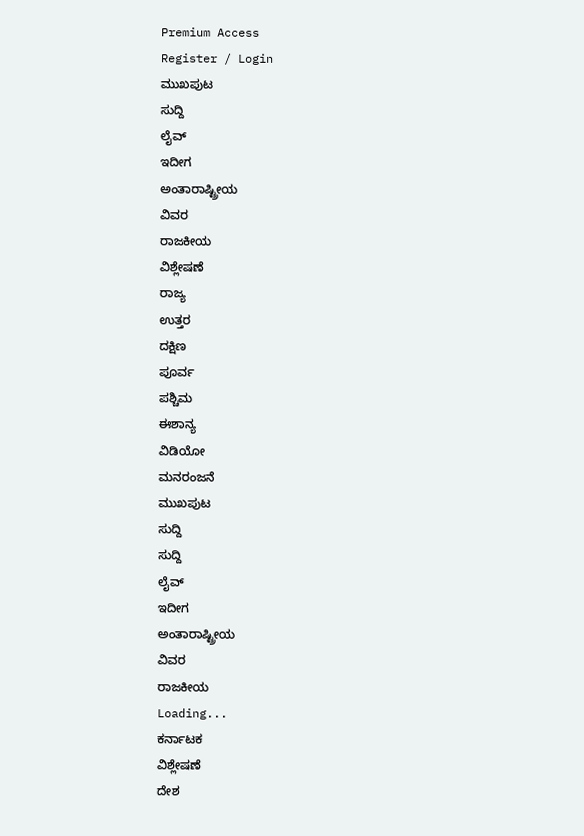Premium Access
Register / Login
ಮುಖಪುಟ
ಸುದ್ದಿ
ಲೈವ್
ಇದೀಗ
ಅಂತಾರಾಷ್ಟ್ರೀಯ
ವಿವರ
ರಾಜಕೀಯ
ವಿಶ್ಲೇಷಣೆ
ರಾಜ್ಯ
ಉತ್ತರ
ದಕ್ಷಿಣ
ಪೂರ್ವ
ಪಶ್ಚಿಮ
ಈಶಾನ್ಯ
ವಿಡಿಯೋ
ಮನರಂಜನೆ
ಮುಖಪುಟ
ಸುದ್ದಿ
ಸುದ್ದಿ
ಲೈವ್
ಇದೀಗ
ಅಂತಾರಾಷ್ಟ್ರೀಯ
ವಿವರ
ರಾಜಕೀಯ
Loading...
ಕರ್ನಾಟಕ
ವಿಶ್ಲೇಷಣೆ
ದೇಶ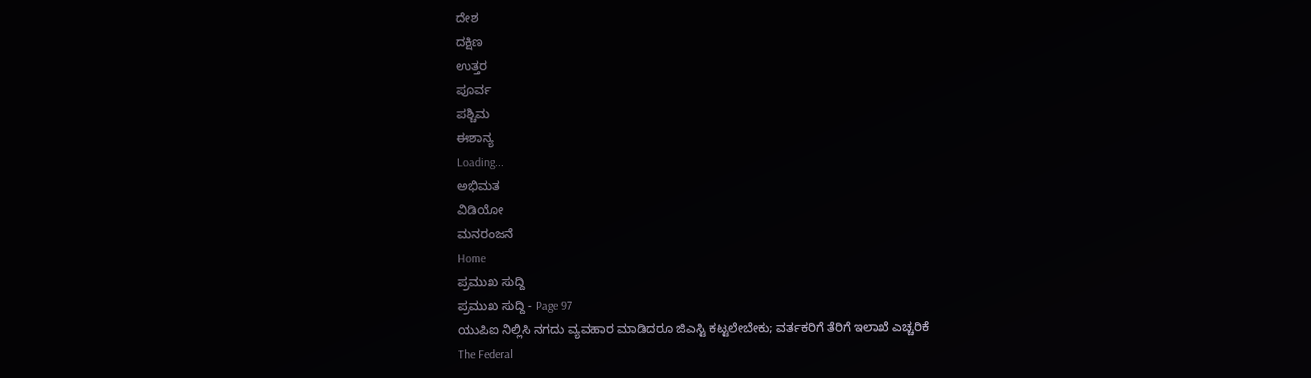ದೇಶ
ದಕ್ಷಿಣ
ಉತ್ತರ
ಪೂರ್ವ
ಪಶ್ಚಿಮ
ಈಶಾನ್ಯ
Loading...
ಅಭಿಮತ
ವಿಡಿಯೋ
ಮನರಂಜನೆ
Home
ಪ್ರಮುಖ ಸುದ್ದಿ
ಪ್ರಮುಖ ಸುದ್ದಿ - Page 97
ಯುಪಿಐ ನಿಲ್ಲಿಸಿ ನಗದು ವ್ಯವಹಾರ ಮಾಡಿದರೂ ಜಿಎಸ್ಟಿ ಕಟ್ಟಲೇಬೇಕು; ವರ್ತಕರಿಗೆ ತೆರಿಗೆ ಇಲಾಖೆ ಎಚ್ಚರಿಕೆ
The Federal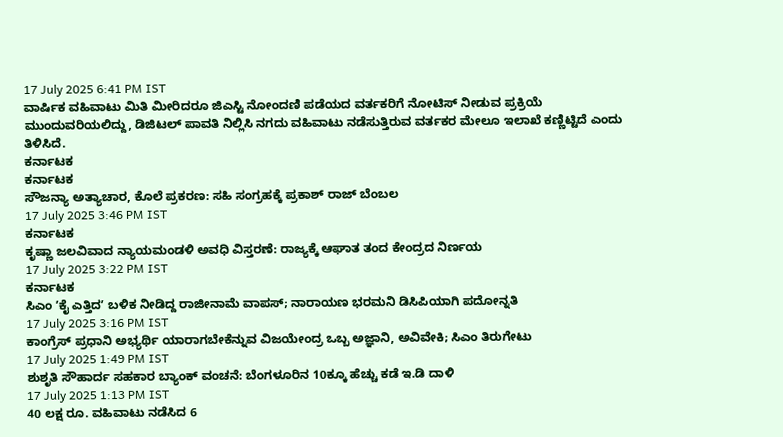17 July 2025 6:41 PM IST
ವಾರ್ಷಿಕ ವಹಿವಾಟು ಮಿತಿ ಮೀರಿದರೂ ಜಿಎಸ್ಟಿ ನೋಂದಣಿ ಪಡೆಯದ ವರ್ತಕರಿಗೆ ನೋಟಿಸ್ ನೀಡುವ ಪ್ರಕ್ರಿಯೆ ಮುಂದುವರಿಯಲಿದ್ದು, ಡಿಜಿಟಲ್ ಪಾವತಿ ನಿಲ್ಲಿಸಿ ನಗದು ವಹಿವಾಟು ನಡೆಸುತ್ತಿರುವ ವರ್ತಕರ ಮೇಲೂ ಇಲಾಖೆ ಕಣ್ಣಿಟ್ಟಿದೆ ಎಂದು ತಿಳಿಸಿದೆ.
ಕರ್ನಾಟಕ
ಕರ್ನಾಟಕ
ಸೌಜನ್ಯಾ ಅತ್ಯಾಚಾರ, ಕೊಲೆ ಪ್ರಕರಣ: ಸಹಿ ಸಂಗ್ರಹಕ್ಕೆ ಪ್ರಕಾಶ್ ರಾಜ್ ಬೆಂಬಲ
17 July 2025 3:46 PM IST
ಕರ್ನಾಟಕ
ಕೃಷ್ಣಾ ಜಲವಿವಾದ ನ್ಯಾಯಮಂಡಳಿ ಅವಧಿ ವಿಸ್ತರಣೆ: ರಾಜ್ಯಕ್ಕೆ ಆಘಾತ ತಂದ ಕೇಂದ್ರದ ನಿರ್ಣಯ
17 July 2025 3:22 PM IST
ಕರ್ನಾಟಕ
ಸಿಎಂ ʼಕೈ ಎತ್ತಿದʼ ಬಳಿಕ ನೀಡಿದ್ದ ರಾಜೀನಾಮೆ ವಾಪಸ್; ನಾರಾಯಣ ಭರಮನಿ ಡಿಸಿಪಿಯಾಗಿ ಪದೋನ್ನತಿ
17 July 2025 3:16 PM IST
ಕಾಂಗ್ರೆಸ್ ಪ್ರಧಾನಿ ಅಭ್ಯರ್ಥಿ ಯಾರಾಗಬೇಕೆನ್ನುವ ವಿಜಯೇಂದ್ರ ಒಬ್ಬ ಅಜ್ಞಾನಿ, ಅವಿವೇಕಿ; ಸಿಎಂ ತಿರುಗೇಟು
17 July 2025 1:49 PM IST
ಶುಶೃತಿ ಸೌಹಾರ್ದ ಸಹಕಾರ ಬ್ಯಾಂಕ್ ವಂಚನೆ: ಬೆಂಗಳೂರಿನ 10ಕ್ಕೂ ಹೆಚ್ಚು ಕಡೆ ಇ.ಡಿ ದಾಳಿ
17 July 2025 1:13 PM IST
40 ಲಕ್ಷ ರೂ. ವಹಿವಾಟು ನಡೆಸಿದ 6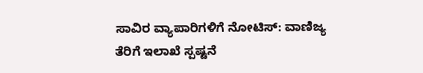ಸಾವಿರ ವ್ಯಾಪಾರಿಗಳಿಗೆ ನೋಟಿಸ್: ವಾಣಿಜ್ಯ ತೆರಿಗೆ ಇಲಾಖೆ ಸ್ಪಷ್ಟನೆ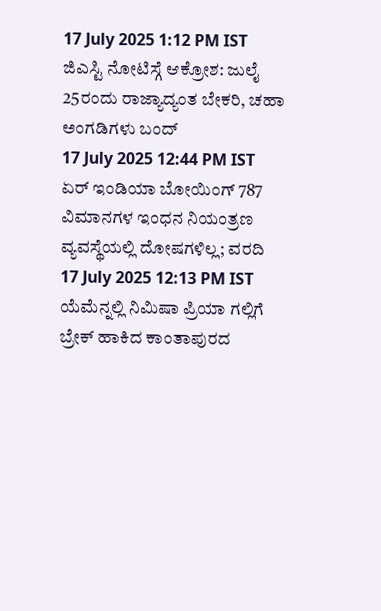17 July 2025 1:12 PM IST
ಜಿಎಸ್ಟಿ ನೋಟಿಸ್ಗೆ ಆಕ್ರೋಶ: ಜುಲೈ 25ರಂದು ರಾಜ್ಯಾದ್ಯಂತ ಬೇಕರಿ, ಚಹಾ ಅಂಗಡಿಗಳು ಬಂದ್
17 July 2025 12:44 PM IST
ಏರ್ ಇಂಡಿಯಾ ಬೋಯಿಂಗ್ 787 ವಿಮಾನಗಳ ಇಂಧನ ನಿಯಂತ್ರಣ ವ್ಯವಸ್ಥೆಯಲ್ಲಿ ದೋಷಗಳಿಲ್ಲ; ವರದಿ
17 July 2025 12:13 PM IST
ಯೆಮೆನ್ನಲ್ಲಿ ನಿಮಿಷಾ ಪ್ರಿಯಾ ಗಲ್ಲಿಗೆ ಬ್ರೇಕ್ ಹಾಕಿದ ಕಾಂತಾಪುರದ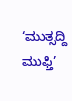‘ಮುತ್ಸದ್ದಿ ಮುಫ್ತಿ’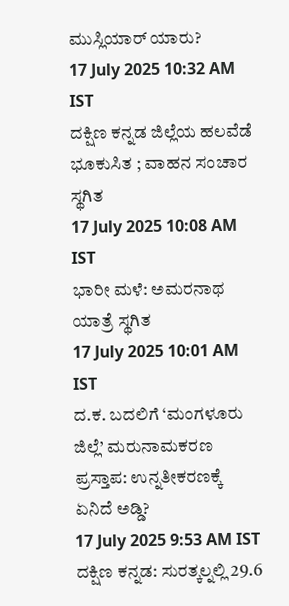ಮುಸ್ಲಿಯಾರ್ ಯಾರು?
17 July 2025 10:32 AM IST
ದಕ್ಷಿಣ ಕನ್ನಡ ಜಿಲ್ಲೆಯ ಹಲವೆಡೆ ಭೂಕುಸಿತ ; ವಾಹನ ಸಂಚಾರ ಸ್ಥಗಿತ
17 July 2025 10:08 AM IST
ಭಾರೀ ಮಳೆ: ಅಮರನಾಥ ಯಾತ್ರೆ ಸ್ಥಗಿತ
17 July 2025 10:01 AM IST
ದ.ಕ. ಬದಲಿಗೆ ‘ಮಂಗಳೂರು ಜಿಲ್ಲೆ’ ಮರುನಾಮಕರಣ ಪ್ರಸ್ತಾಪ: ಉನ್ನತೀಕರಣಕ್ಕೆ ಏನಿದೆ ಅಡ್ಡಿ?
17 July 2025 9:53 AM IST
ದಕ್ಷಿಣ ಕನ್ನಡ: ಸುರತ್ಕಲ್ನಲ್ಲಿ 29.6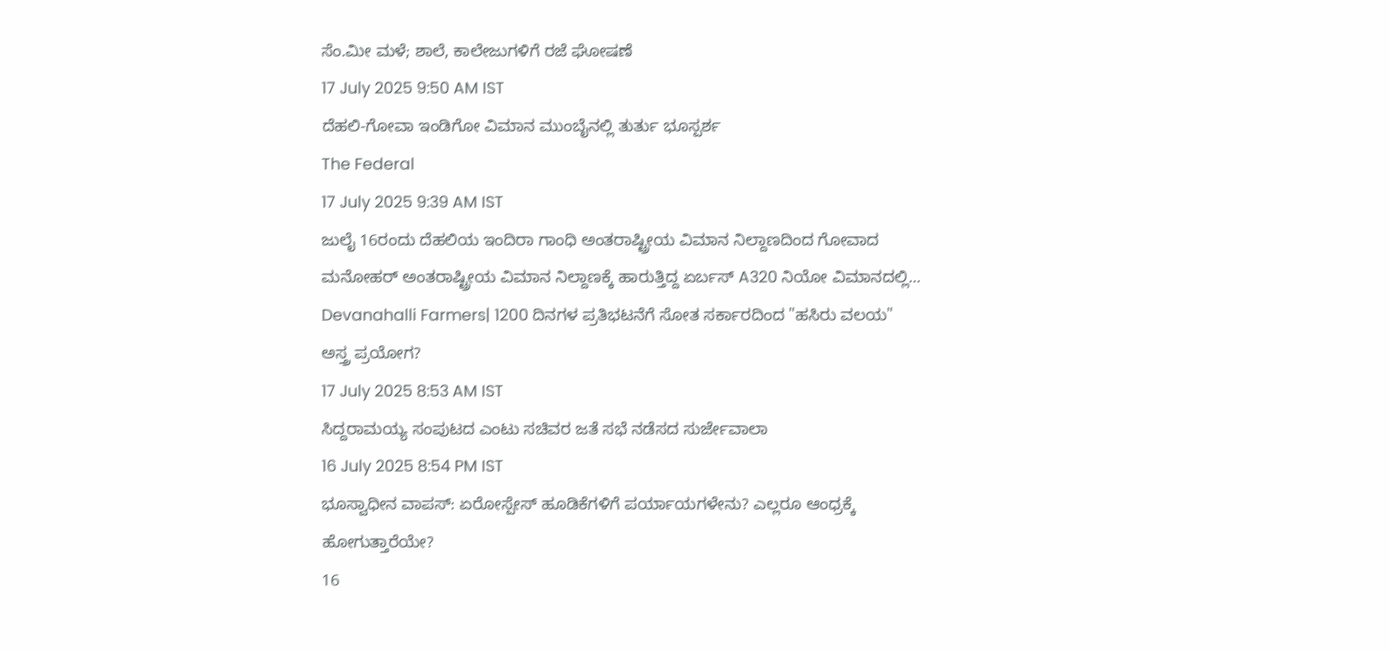ಸೆಂ.ಮೀ ಮಳೆ; ಶಾಲೆ, ಕಾಲೇಜುಗಳಿಗೆ ರಜೆ ಘೋಷಣೆ
17 July 2025 9:50 AM IST
ದೆಹಲಿ-ಗೋವಾ ಇಂಡಿಗೋ ವಿಮಾನ ಮುಂಬೈನಲ್ಲಿ ತುರ್ತು ಭೂಸ್ಪರ್ಶ
The Federal
17 July 2025 9:39 AM IST
ಜುಲೈ 16ರಂದು ದೆಹಲಿಯ ಇಂದಿರಾ ಗಾಂಧಿ ಅಂತರಾಷ್ಟ್ರೀಯ ವಿಮಾನ ನಿಲ್ದಾಣದಿಂದ ಗೋವಾದ ಮನೋಹರ್ ಅಂತರಾಷ್ಟ್ರೀಯ ವಿಮಾನ ನಿಲ್ದಾಣಕ್ಕೆ ಹಾರುತ್ತಿದ್ದ ಏರ್ಬಸ್ A320 ನಿಯೋ ವಿಮಾನದಲ್ಲಿ...
Devanahalli Farmers| 1200 ದಿನಗಳ ಪ್ರತಿಭಟನೆಗೆ ಸೋತ ಸರ್ಕಾರದಿಂದ "ಹಸಿರು ವಲಯ" ಅಸ್ತ್ರ ಪ್ರಯೋಗ?
17 July 2025 8:53 AM IST
ಸಿದ್ದರಾಮಯ್ಯ ಸಂಪುಟದ ಎಂಟು ಸಚಿವರ ಜತೆ ಸಭೆ ನಡೆಸದ ಸುರ್ಜೇವಾಲಾ
16 July 2025 8:54 PM IST
ಭೂಸ್ವಾಧೀನ ವಾಪಸ್: ಏರೋಸ್ಪೇಸ್ ಹೂಡಿಕೆಗಳಿಗೆ ಪರ್ಯಾಯಗಳೇನು? ಎಲ್ಲರೂ ಆಂಧ್ರಕ್ಕೆ ಹೋಗುತ್ತಾರೆಯೇ?
16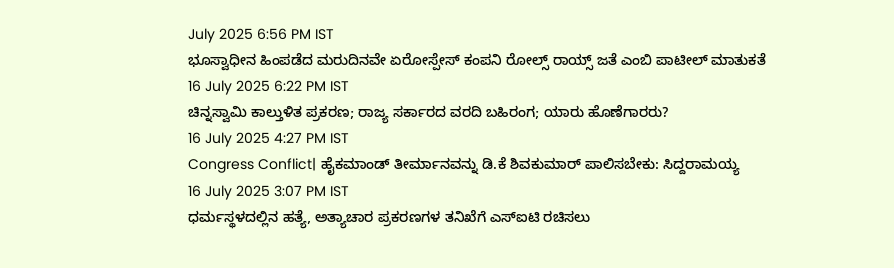July 2025 6:56 PM IST
ಭೂಸ್ವಾಧೀನ ಹಿಂಪಡೆದ ಮರುದಿನವೇ ಏರೋಸ್ಪೇಸ್ ಕಂಪನಿ ರೋಲ್ಸ್ ರಾಯ್ಸ್ ಜತೆ ಎಂಬಿ ಪಾಟೀಲ್ ಮಾತುಕತೆ
16 July 2025 6:22 PM IST
ಚಿನ್ನಸ್ವಾಮಿ ಕಾಲ್ತುಳಿತ ಪ್ರಕರಣ; ರಾಜ್ಯ ಸರ್ಕಾರದ ವರದಿ ಬಹಿರಂಗ; ಯಾರು ಹೊಣೆಗಾರರು?
16 July 2025 4:27 PM IST
Congress Conflict| ಹೈಕಮಾಂಡ್ ತೀರ್ಮಾನವನ್ನು ಡಿ.ಕೆ ಶಿವಕುಮಾರ್ ಪಾಲಿಸಬೇಕು: ಸಿದ್ದರಾಮಯ್ಯ
16 July 2025 3:07 PM IST
ಧರ್ಮಸ್ಥಳದಲ್ಲಿನ ಹತ್ಯೆ, ಅತ್ಯಾಚಾರ ಪ್ರಕರಣಗಳ ತನಿಖೆಗೆ ಎಸ್ಐಟಿ ರಚಿಸಲು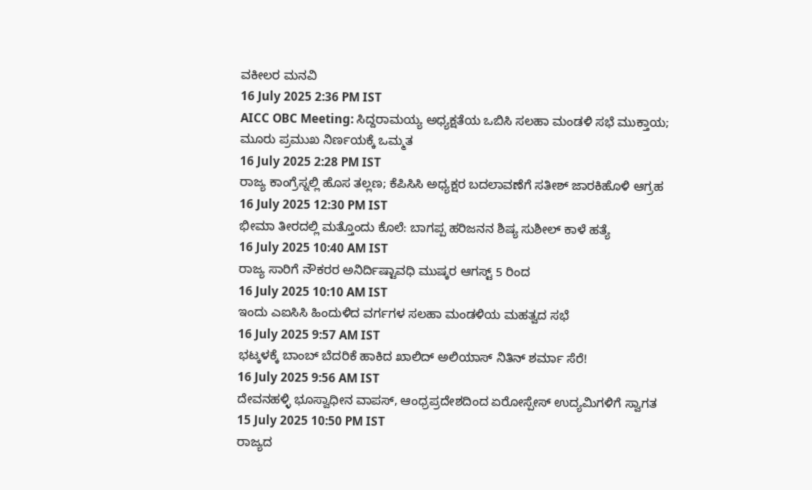ವಕೀಲರ ಮನವಿ
16 July 2025 2:36 PM IST
AICC OBC Meeting: ಸಿದ್ದರಾಮಯ್ಯ ಅಧ್ಯಕ್ಷತೆಯ ಒಬಿಸಿ ಸಲಹಾ ಮಂಡಳಿ ಸಭೆ ಮುಕ್ತಾಯ; ಮೂರು ಪ್ರಮುಖ ನಿರ್ಣಯಕ್ಕೆ ಒಮ್ಮತ
16 July 2025 2:28 PM IST
ರಾಜ್ಯ ಕಾಂಗ್ರೆಸ್ನಲ್ಲಿ ಹೊಸ ತಲ್ಲಣ; ಕೆಪಿಸಿಸಿ ಅಧ್ಯಕ್ಷರ ಬದಲಾವಣೆಗೆ ಸತೀಶ್ ಜಾರಕಿಹೊಳಿ ಆಗ್ರಹ
16 July 2025 12:30 PM IST
ಭೀಮಾ ತೀರದಲ್ಲಿ ಮತ್ತೊಂದು ಕೊಲೆ: ಬಾಗಪ್ಪ ಹರಿಜನನ ಶಿಷ್ಯ ಸುಶೀಲ್ ಕಾಳೆ ಹತ್ಯೆ
16 July 2025 10:40 AM IST
ರಾಜ್ಯ ಸಾರಿಗೆ ನೌಕರರ ಅನಿರ್ದಿಷ್ಟಾವಧಿ ಮುಷ್ಕರ ಆಗಸ್ಟ್ 5 ರಿಂದ
16 July 2025 10:10 AM IST
ಇಂದು ಎಐಸಿಸಿ ಹಿಂದುಳಿದ ವರ್ಗಗಳ ಸಲಹಾ ಮಂಡಳಿಯ ಮಹತ್ವದ ಸಭೆ
16 July 2025 9:57 AM IST
ಭಟ್ಕಳಕ್ಕೆ ಬಾಂಬ್ ಬೆದರಿಕೆ ಹಾಕಿದ ಖಾಲಿದ್ ಅಲಿಯಾಸ್ ನಿತಿನ್ ಶರ್ಮಾ ಸೆರೆ!
16 July 2025 9:56 AM IST
ದೇವನಹಳ್ಳಿ ಭೂಸ್ವಾಧೀನ ವಾಪಸ್, ಆಂಧ್ರಪ್ರದೇಶದಿಂದ ಏರೋಸ್ಪೇಸ್ ಉದ್ಯಮಿಗಳಿಗೆ ಸ್ವಾಗತ
15 July 2025 10:50 PM IST
ರಾಜ್ಯದ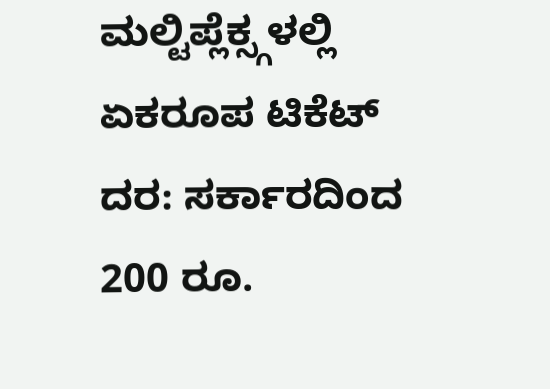ಮಲ್ಟಿಪ್ಲೆಕ್ಸ್ಗಳಲ್ಲಿ ಏಕರೂಪ ಟಿಕೆಟ್ ದರ: ಸರ್ಕಾರದಿಂದ 200 ರೂ.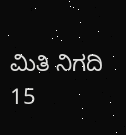ಮಿತಿ ನಿಗದಿ
15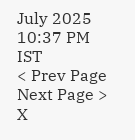July 2025 10:37 PM IST
< Prev Page
Next Page >
X